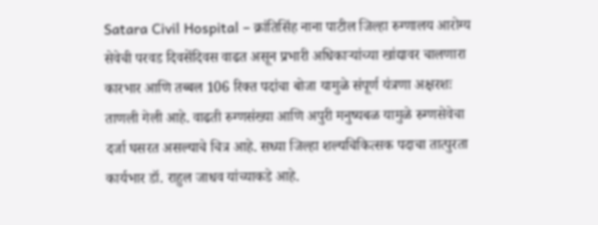Satara Civil Hospital – क्रांतिसिंह नाना पाटील जिल्हा रुग्णालय आरोग्य सेवेची परवड दिवसेंदिवस वाढत असून प्रभारी अधिकाऱ्यांच्या खांद्यावर चालणारा कारभार आणि तब्बल 106 रिक्त पदांचा बोजा यामुळे संपूर्ण यंत्रणा अक्षरशः ताणली गेली आहे. वाढती रुग्णसंख्या आणि अपुरी मनुष्यबळ यामुळे रुग्णसेवेचा दर्जा घसरत असल्याचे चित्र आहे. सध्या जिल्हा शल्यचिकित्सक पदाचा तात्पुरता कार्यभार डॉ. राहुल जाधव यांच्याकडे आहे.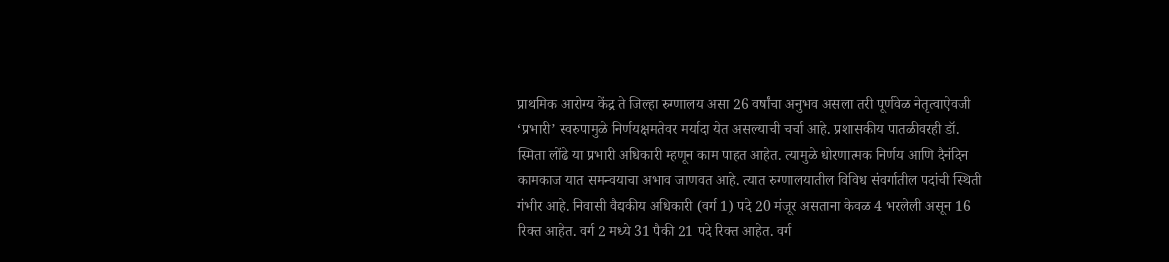प्राथमिक आरोग्य केंद्र ते जिल्हा रुग्णालय असा 26 वर्षांचा अनुभव असला तरी पूर्णवेळ नेतृत्वाऐवजी ‘प्रभारी’ स्वरुपामुळे निर्णयक्षमतेवर मर्यादा येत असल्याची चर्चा आहे. प्रशासकीय पातळीवरही डॉ. स्मिता लोंढे या प्रभारी अधिकारी म्हणून काम पाहत आहेत. त्यामुळे धोरणात्मक निर्णय आणि दैनंदिन कामकाज यात समन्वयाचा अभाव जाणवत आहे. त्यात रुग्णालयातील विविध संवर्गातील पदांची स्थिती गंभीर आहे. निवासी वैद्यकीय अधिकारी (वर्ग 1) पदे 20 मंजूर असताना केवळ 4 भरलेली असून 16 रिक्त आहेत. वर्ग 2 मध्ये 31 पैकी 21 पदे रिक्त आहेत. वर्ग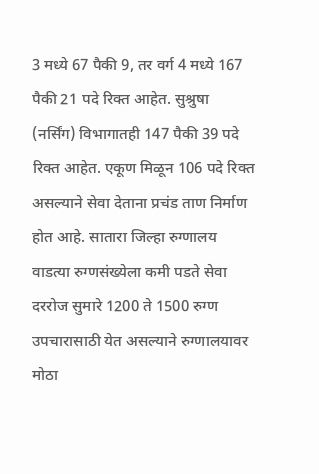3 मध्ये 67 पैकी 9, तर वर्ग 4 मध्ये 167 पैकी 21 पदे रिक्त आहेत. सुश्रुषा (नर्सिंग) विभागातही 147 पैकी 39 पदे रिक्त आहेत. एकूण मिळून 106 पदे रिक्त असल्याने सेवा देताना प्रचंड ताण निर्माण होत आहे. सातारा जिल्हा रुग्णालय वाडत्या रुग्णसंख्येला कमी पडते सेवा दररोज सुमारे 1200 ते 1500 रुग्ण उपचारासाठी येत असल्याने रुग्णालयावर मोठा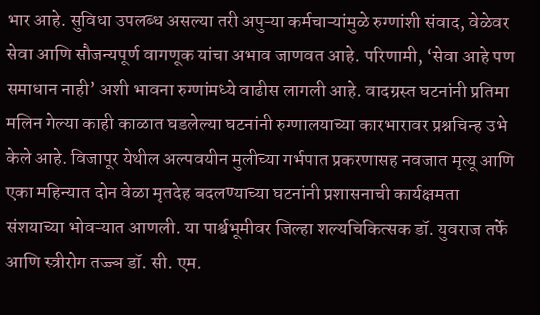भार आहे. सुविधा उपलब्ध असल्या तरी अपुऱ्या कर्मचाऱ्यांमुळे रुग्णांशी संवाद, वेळेवर सेवा आणि सौजन्यपूर्ण वागणूक यांचा अभाव जाणवत आहे. परिणामी, ‘सेवा आहे पण समाधान नाही’ अशी भावना रुग्णांमध्ये वाढीस लागली आहे. वादग्रस्त घटनांनी प्रतिमा मलिन गेल्या काही काळात घडलेल्या घटनांनी रुग्णालयाच्या कारभारावर प्रश्नचिन्ह उभे केले आहे. विजापूर येथील अल्पवयीन मुलीच्या गर्भपात प्रकरणासह नवजात मृत्यू आणि एका महिन्यात दोन वेळा मृतदेह बदलण्याच्या घटनांनी प्रशासनाची कार्यक्षमता संशयाच्या भोवऱ्यात आणली. या पार्श्वभूमीवर जिल्हा शल्यचिकित्सक डॉ. युवराज तर्फे आणि स्त्रीरोग तज्ज्ञ डॉ. सी. एम.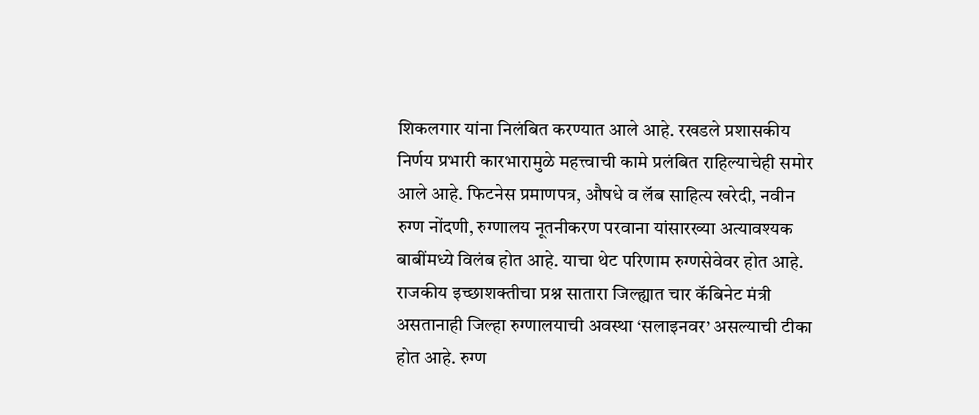शिकलगार यांना निलंबित करण्यात आले आहे. रखडले प्रशासकीय निर्णय प्रभारी कारभारामुळे महत्त्वाची कामे प्रलंबित राहिल्याचेही समोर आले आहे. फिटनेस प्रमाणपत्र, औषधे व लॅब साहित्य खरेदी, नवीन रुग्ण नोंदणी, रुग्णालय नूतनीकरण परवाना यांसारख्या अत्यावश्यक बाबींमध्ये विलंब होत आहे. याचा थेट परिणाम रुग्णसेवेवर होत आहे. राजकीय इच्छाशक्तीचा प्रश्न सातारा जिल्ह्यात चार कॅबिनेट मंत्री असतानाही जिल्हा रुग्णालयाची अवस्था ‘सलाइनवर’ असल्याची टीका होत आहे. रुग्ण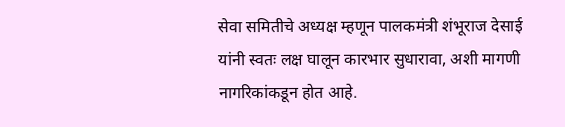सेवा समितीचे अध्यक्ष म्हणून पालकमंत्री शंभूराज देसाई यांनी स्वतः लक्ष घालून कारभार सुधारावा, अशी मागणी नागरिकांकडून होत आहे.